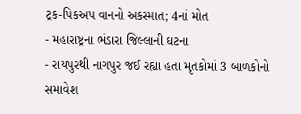ટ્રક-પિકઅપ વાનનો અકસ્માત; 4નાં મોત
- મહારાષ્ટ્રના ભંડારા જિલ્લાની ઘટના
- રાયપુરથી નાગપુર જઈ રહ્યા હતા મૃતકોમાં 3 બાળકોનો સમાવેશ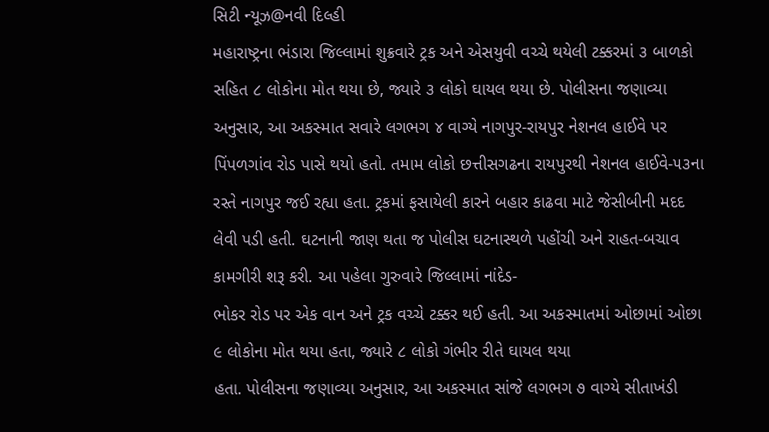સિટી ન્યૂઝ@નવી દિલ્હી
મહારાષ્ટ્રના ભંડારા જિલ્લામાં શુક્રવારે ટ્રક અને એસયુવી વચ્ચે થયેલી ટક્કરમાં ૩ બાળકો સહિત ૮ લોકોના મોત થયા છે, જ્યારે ૩ લોકો ઘાયલ થયા છે. પોલીસના જણાવ્યા અનુસાર, આ અકસ્માત સવારે લગભગ ૪ વાગ્યે નાગપુર-રાયપુર નેશનલ હાઈવે પર
પિંપળગાંવ રોડ પાસે થયો હતો. તમામ લોકો છત્તીસગઢના રાયપુરથી નેશનલ હાઈવે-૫૩ના રસ્તે નાગપુર જઈ રહ્યા હતા. ટ્રકમાં ફસાયેલી કારને બહાર કાઢવા માટે જેસીબીની મદદ લેવી પડી હતી. ઘટનાની જાણ થતા જ પોલીસ ઘટનાસ્થળે પહોંચી અને રાહત-બચાવ કામગીરી શરૂ કરી. આ પહેલા ગુરુવારે જિલ્લામાં નાંદેડ-
ભોકર રોડ પર એક વાન અને ટ્રક વચ્ચે ટક્કર થઈ હતી. આ અકસ્માતમાં ઓછામાં ઓછા ૯ લોકોના મોત થયા હતા, જ્યારે ૮ લોકો ગંભીર રીતે ઘાયલ થયા
હતા. પોલીસના જણાવ્યા અનુસાર, આ અકસ્માત સાંજે લગભગ ૭ વાગ્યે સીતાખંડી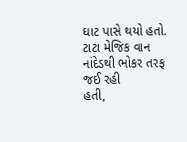ઘાટ પાસે થયો હતો. ટાટા મેજિક વાન નાંદેડથી ભોકર તરફ જઈ રહી
હતી,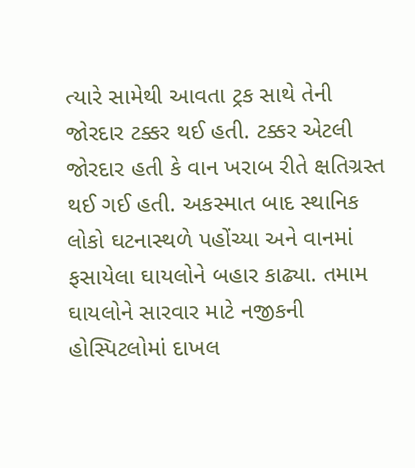ત્યારે સામેથી આવતા ટ્રક સાથે તેની જોરદાર ટક્કર થઈ હતી. ટક્કર એટલી જોરદાર હતી કે વાન ખરાબ રીતે ક્ષતિગ્રસ્ત થઈ ગઈ હતી. અકસ્માત બાદ સ્થાનિક લોકો ઘટનાસ્થળે પહોંચ્યા અને વાનમાં ફસાયેલા ઘાયલોને બહાર કાઢ્યા. તમામ ઘાયલોને સારવાર માટે નજીકની હોસ્પિટલોમાં દાખલ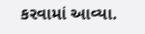કરવામાં આવ્યા.